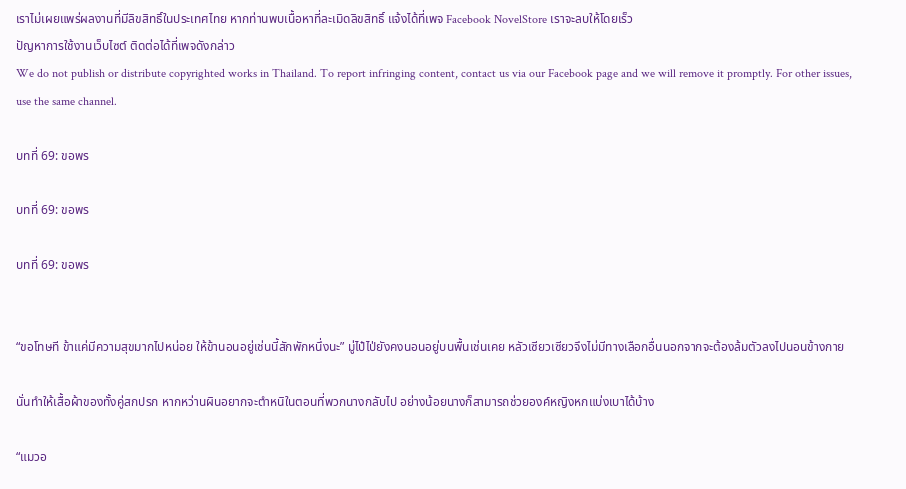เราไม่เผยแพร่ผลงานที่มีลิขสิทธิ์ในประเทศไทย หากท่านพบเนื้อหาที่ละเมิดลิขสิทธิ์ แจ้งได้ที่เพจ Facebook NovelStore เราจะลบให้โดยเร็ว
ปัญหาการใช้งานเว็บไซต์ ติดต่อได้ที่เพจดังกล่าว
We do not publish or distribute copyrighted works in Thailand. To report infringing content, contact us via our Facebook page and we will remove it promptly. For other issues, use the same channel.

บทที่ 69: ขอพร

บทที่ 69: ขอพร

บทที่ 69: ขอพร


“ขอโทษที ข้าแค่มีความสุขมากไปหน่อย ให้ข้านอนอยู่เช่นนี้สักพักหนึ่งนะ” มู่ไป๋ไป่ยังคงนอนอยู่บนพื้นเช่นเคย หลัวเซียวเซียวจึงไม่มีทางเลือกอื่นนอกจากจะต้องล้มตัวลงไปนอนข้างกาย

นั่นทำให้เสื้อผ้าของทั้งคู่สกปรก หากหว่านผินอยากจะตำหนิในตอนที่พวกนางกลับไป อย่างน้อยนางก็สามารถช่วยองค์หญิงหกแบ่งเบาได้บ้าง

“แมวอ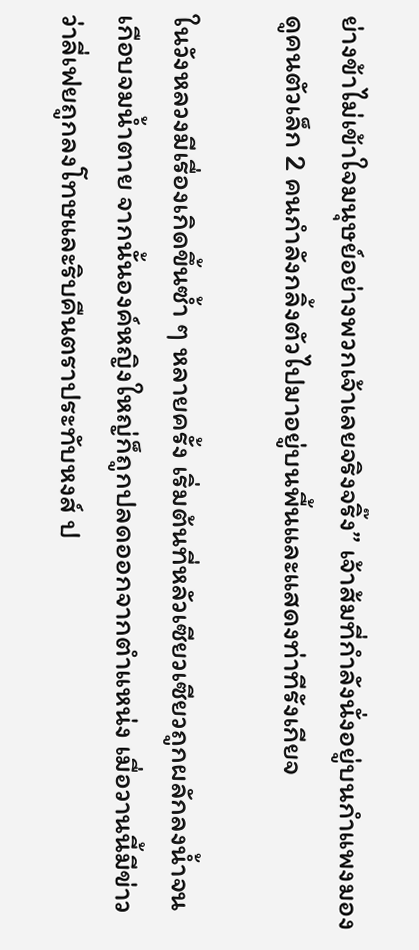ย่างข้าไม่เข้าใจมนุษย์อย่างพวกเจ้าเลยจริงจริ๊ง” เจ้าส้มที่กำลังนั่งอยู่บนกำแพงมองดูคนตัวเล็ก 2 คนกำลังกลิ้งตัวไปมาอยู่บนพื้นและแสดงท่าทีรังเกียจ

ในวังหลวงมีเรื่องเกิดขึ้นซ้ำ ๆ หลายครั้ง เริ่มต้นที่หลัวเซียวเซียวถูกผลักลงน้ำจนเกือบจมน้ำตาย จากนั้นองค์หญิงใหญ่ก็ถูกปลดออกจากตำแหน่ง เมื่อวานนี้มีข่าวว่าลี่เฟยถูกลงโทษและริบคืนตราประทับหงส์ ป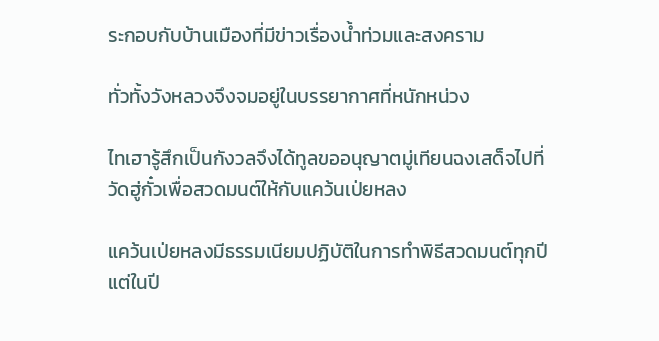ระกอบกับบ้านเมืองที่มีข่าวเรื่องน้ำท่วมและสงคราม

ทั่วทั้งวังหลวงจึงจมอยู่ในบรรยากาศที่หนักหน่วง

ไทเฮารู้สึกเป็นกังวลจึงได้ทูลขออนุญาตมู่เทียนฉงเสด็จไปที่วัดฮู่กั๋วเพื่อสวดมนต์ให้กับแคว้นเป่ยหลง

แคว้นเป่ยหลงมีธรรมเนียมปฏิบัติในการทำพิธีสวดมนต์ทุกปี แต่ในปี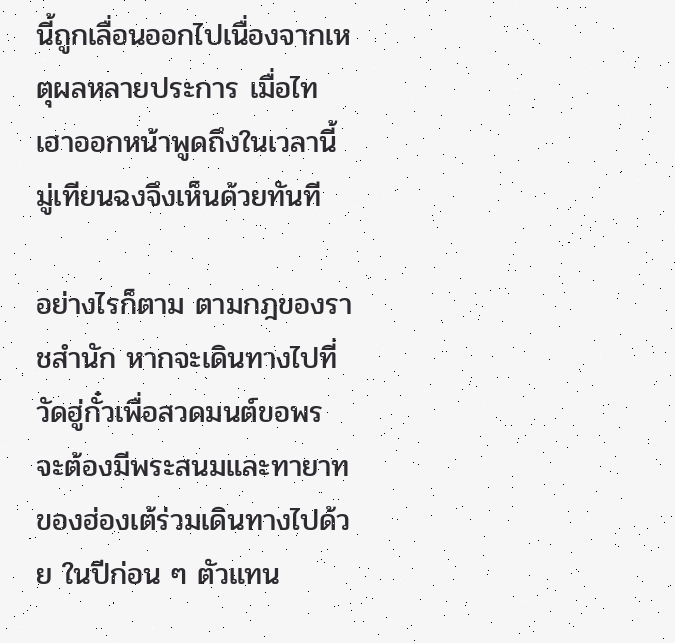นี้ถูกเลื่อนออกไปเนื่องจากเหตุผลหลายประการ เมื่อไทเฮาออกหน้าพูดถึงในเวลานี้ มู่เทียนฉงจึงเห็นด้วยทันที

อย่างไรก็ตาม ตามกฎของราชสำนัก หากจะเดินทางไปที่วัดฮู่กั๋วเพื่อสวดมนต์ขอพร จะต้องมีพระสนมและทายาทของฮ่องเต้ร่วมเดินทางไปด้วย ในปีก่อน ๆ ตัวแทน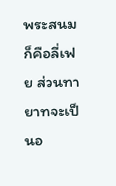พระสนมก็คือลี่เฟย ส่วนทายาทจะเป็นอ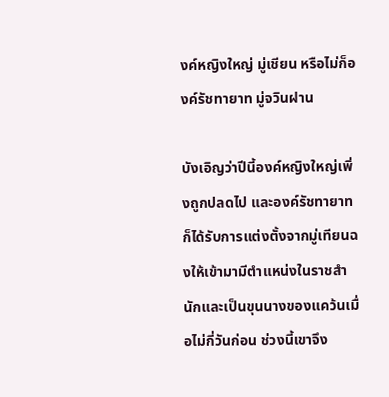งค์หญิงใหญ่ มู่เชียน หรือไม่ก็องค์รัชทายาท มู่จวินฝาน

บังเอิญว่าปีนี้องค์หญิงใหญ่เพิ่งถูกปลดไป และองค์รัชทายาทก็ได้รับการแต่งตั้งจากมู่เทียนฉงให้เข้ามามีตำแหน่งในราชสำนักและเป็นขุนนางของแคว้นเมื่อไม่กี่วันก่อน ช่วงนี้เขาจึง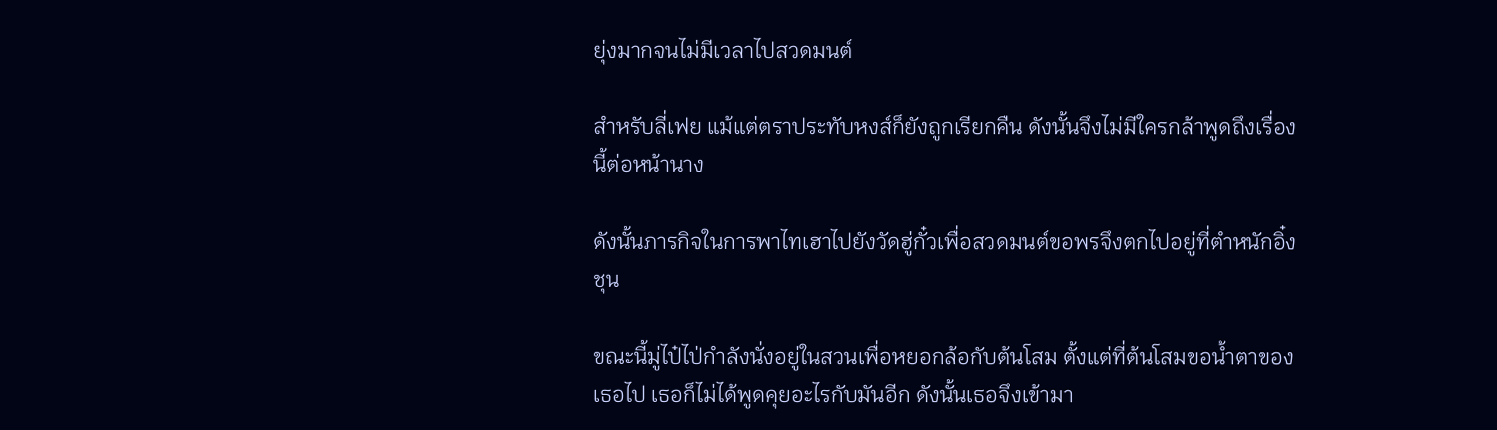ยุ่งมากจนไม่มีเวลาไปสวดมนต์

สำหรับลี่เฟย แม้แต่ตราประทับหงส์ก็ยังถูกเรียกคืน ดังนั้นจึงไม่มีใครกล้าพูดถึงเรื่องนี้ต่อหน้านาง

ดังนั้นภารกิจในการพาไทเฮาไปยังวัดฮู่กั๋วเพื่อสวดมนต์ขอพรจึงตกไปอยู่ที่ตำหนักอิ๋งชุน

ขณะนี้มู่ไป๋ไป่กำลังนั่งอยู่ในสวนเพื่อหยอกล้อกับต้นโสม ตั้งแต่ที่ต้นโสมขอน้ำตาของเธอไป เธอก็ไม่ได้พูดคุยอะไรกับมันอีก ดังนั้นเธอจึงเข้ามา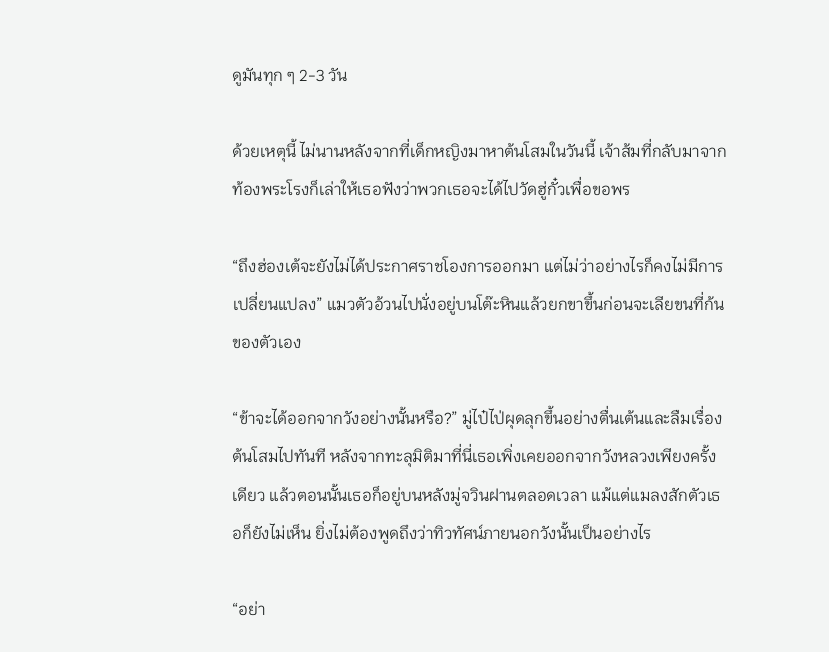ดูมันทุก ๆ 2-3 วัน

ด้วยเหตุนี้ ไม่นานหลังจากที่เด็กหญิงมาหาต้นโสมในวันนี้ เจ้าส้มที่กลับมาจากท้องพระโรงก็เล่าให้เธอฟังว่าพวกเธอจะได้ไปวัดฮู่กั๋วเพื่อขอพร

“ถึงฮ่องเต้จะยังไม่ได้ประกาศราชโองการออกมา แต่ไม่ว่าอย่างไรก็คงไม่มีการเปลี่ยนแปลง” แมวตัวอ้วนไปนั่งอยู่บนโต๊ะหินแล้วยกขาขึ้นก่อนจะเลียขนที่ก้นของตัวเอง

“ข้าจะได้ออกจากวังอย่างนั้นหรือ?” มู่ไป๋ไป่ผุดลุกขึ้นอย่างตื่นเต้นและลืมเรื่องต้นโสมไปทันที หลังจากทะลุมิติมาที่นี่เธอเพิ่งเคยออกจากวังหลวงเพียงครั้งเดียว แล้วตอนนั้นเธอก็อยู่บนหลังมู่จวินฝานตลอดเวลา แม้แต่แมลงสักตัวเธอก็ยังไม่เห็น ยิ่งไม่ต้องพูดถึงว่าทิวทัศน์ภายนอกวังนั้นเป็นอย่างไร

“อย่า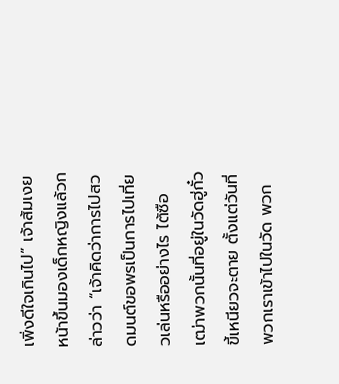เพิ่งดีใจเกินไป” เจ้าส้มเงยหน้าขึ้นมองเด็กหญิงแล้วกล่าวว่า “เจ้าคิดว่าการไปสวดมนต์ขอพรเป็นการไปเที่ยวเล่นหรืออย่างไร ไต้ซือเฒ่าพวกนั้นที่อยู่ในวัดฮู่กั๋วขี้เหนียวจะตาย ตั้งแต่วันที่พวกเราเข้าไปในวัด พวก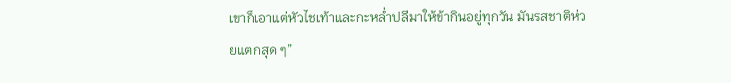เขาก็เอาแต่หัวไชเท้าและกะหล่ำปลีมาให้ข้ากินอยู่ทุกวัน มันรสชาติห่วยแตกสุด ๆ”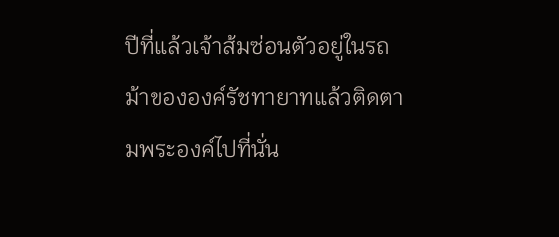ปีที่แล้วเจ้าส้มซ่อนตัวอยู่ในรถม้าขององค์รัชทายาทแล้วติดตามพระองค์ไปที่นั่น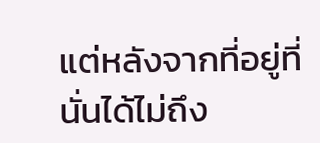แต่หลังจากที่อยู่ที่นั่นได้ไม่ถึง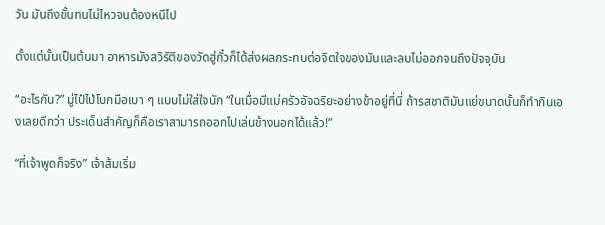วัน มันถึงขั้นทนไม่ไหวจนต้องหนีไป

ตั้งแต่นั้นเป็นต้นมา อาหารมังสวิรัติของวัดฮู่กั๋วก็ได้ส่งผลกระทบต่อจิตใจของมันและลบไม่ออกจนถึงปัจจุบัน

“อะไรกัน?” มู่ไป๋ไป่โบกมือเบา ๆ แบบไม่ใส่ใจนัก “ในเมื่อมีแม่ครัวอัจฉริยะอย่างข้าอยู่ที่นี่ ถ้ารสชาติมันแย่ขนาดนั้นก็ทำกินเองเลยดีกว่า ประเด็นสำคัญก็คือเราสามารถออกไปเล่นข้างนอกได้แล้ว!”

“ที่เจ้าพูดก็จริง” เจ้าส้มเริ่ม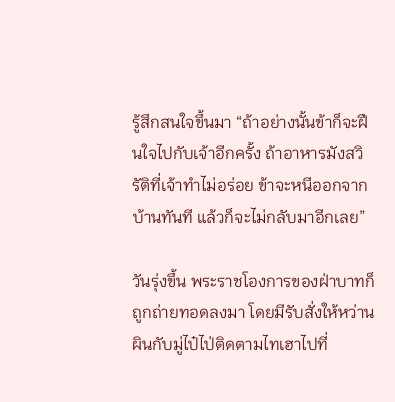รู้สึกสนใจขึ้นมา “ถ้าอย่างนั้นข้าก็จะฝืนใจไปกับเจ้าอีกครั้ง ถ้าอาหารมังสวิรัติที่เจ้าทำไม่อร่อย ข้าจะหนีออกจากบ้านทันที แล้วก็จะไม่กลับมาอีกเลย”

วันรุ่งขึ้น พระราชโองการของฝ่าบาทก็ถูกถ่ายทอดลงมา โดยมีรับสั่งให้หว่านผินกับมู่ไป๋ไป่ติดตามไทเฮาไปที่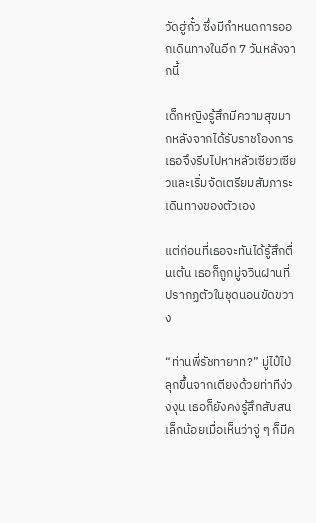วัดฮู่กั๋ว ซึ่งมีกำหนดการออกเดินทางในอีก 7 วันหลังจากนี้

เด็กหญิงรู้สึกมีความสุขมากหลังจากได้รับราชโองการ เธอจึงรีบไปหาหลัวเซียวเซียวและเริ่มจัดเตรียมสัมภาระเดินทางของตัวเอง

แต่ก่อนที่เธอจะทันได้รู้สึกตื่นเต้น เธอก็ถูกมู่จวินฝานที่ปรากฏตัวในชุดนอนขัดขวาง

“ท่านพี่รัชทายาท?” มู่ไป๋ไป่ลุกขึ้นจากเตียงด้วยท่าทีง่วงงุน เธอก็ยังคงรู้สึกสับสนเล็กน้อยเมื่อเห็นว่าจู่ ๆ ก็มีค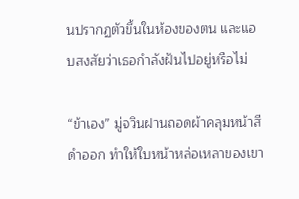นปรากฏตัวขึ้นในห้องของตน และแอบสงสัยว่าเธอกำลังฝันไปอยู่หรือไม่

“ข้าเอง” มู่จวินฝานถอดผ้าคลุมหน้าสีดำออก ทำให้ใบหน้าหล่อเหลาของเขา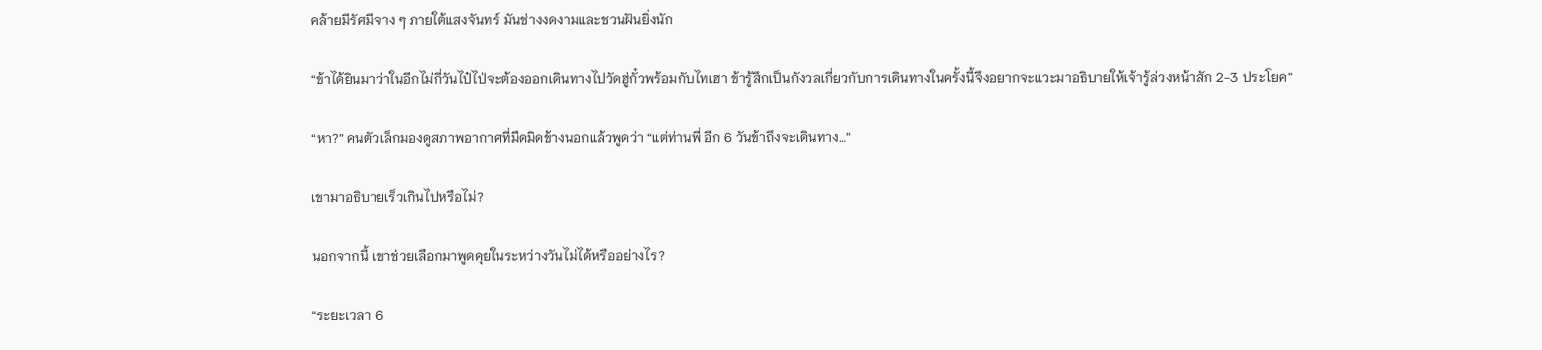คล้ายมีรัศมีจาง ๆ ภายใต้แสงจันทร์ มันช่างงดงามและชวนฝันยิ่งนัก

“ข้าได้ยินมาว่าในอีกไม่กี่วันไป๋ไป่จะต้องออกเดินทางไปวัดฮู่กั๋วพร้อมกับไทเฮา ข้ารู้สึกเป็นกังวลเกี่ยวกับการเดินทางในครั้งนี้จึงอยากจะแวะมาอธิบายให้เจ้ารู้ล่วงหน้าสัก 2-3 ประโยค”

“หา?” คนตัวเล็กมองดูสภาพอากาศที่มืดมิดข้างนอกแล้วพูดว่า “แต่ท่านพี่ อีก 6 วันข้าถึงจะเดินทาง…”

เขามาอธิบายเร็วเกินไปหรือไม่?

นอกจากนี้ เขาช่วยเลือกมาพูดคุยในระหว่างวันไม่ได้หรืออย่างไร?

“ระยะเวลา 6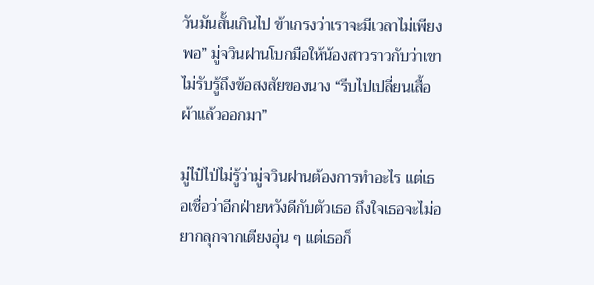วันมันสั้นเกินไป ข้าเกรงว่าเราจะมีเวลาไม่เพียงพอ” มู่จวินฝานโบกมือให้น้องสาวราวกับว่าเขาไม่รับรู้ถึงข้อสงสัยของนาง “รีบไปเปลี่ยนเสื้อผ้าแล้วออกมา”

มู่ไป๋ไป่ไม่รู้ว่ามู่จวินฝานต้องการทำอะไร แต่เธอเชื่อว่าอีกฝ่ายหวังดีกับตัวเธอ ถึงใจเธอจะไม่อยากลุกจากเตียงอุ่น ๆ แต่เธอก็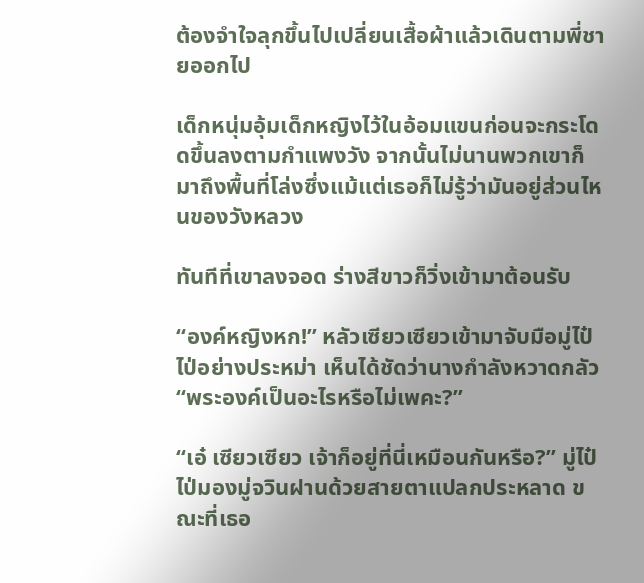ต้องจำใจลุกขึ้นไปเปลี่ยนเสื้อผ้าแล้วเดินตามพี่ชายออกไป

เด็กหนุ่มอุ้มเด็กหญิงไว้ในอ้อมแขนก่อนจะกระโดดขึ้นลงตามกำแพงวัง จากนั้นไม่นานพวกเขาก็มาถึงพื้นที่โล่งซึ่งแม้แต่เธอก็ไม่รู้ว่ามันอยู่ส่วนไหนของวังหลวง

ทันทีที่เขาลงจอด ร่างสีขาวก็วิ่งเข้ามาต้อนรับ

“องค์หญิงหก!” หลัวเซียวเซียวเข้ามาจับมือมู่ไป๋ไป่อย่างประหม่า เห็นได้ชัดว่านางกำลังหวาดกลัว “พระองค์เป็นอะไรหรือไม่เพคะ?”

“เอ๋ เซียวเซียว เจ้าก็อยู่ที่นี่เหมือนกันหรือ?” มู่ไป๋ไป่มองมู่จวินฝานด้วยสายตาแปลกประหลาด ขณะที่เธอ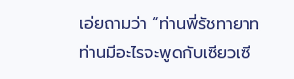เอ่ยถามว่า “ท่านพี่รัชทายาท ท่านมีอะไรจะพูดกับเซียวเซี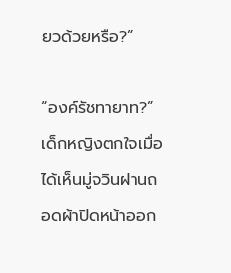ยวด้วยหรือ?”

“องค์รัชทายาท?” เด็กหญิงตกใจเมื่อได้เห็นมู่จวินฝานถอดผ้าปิดหน้าออก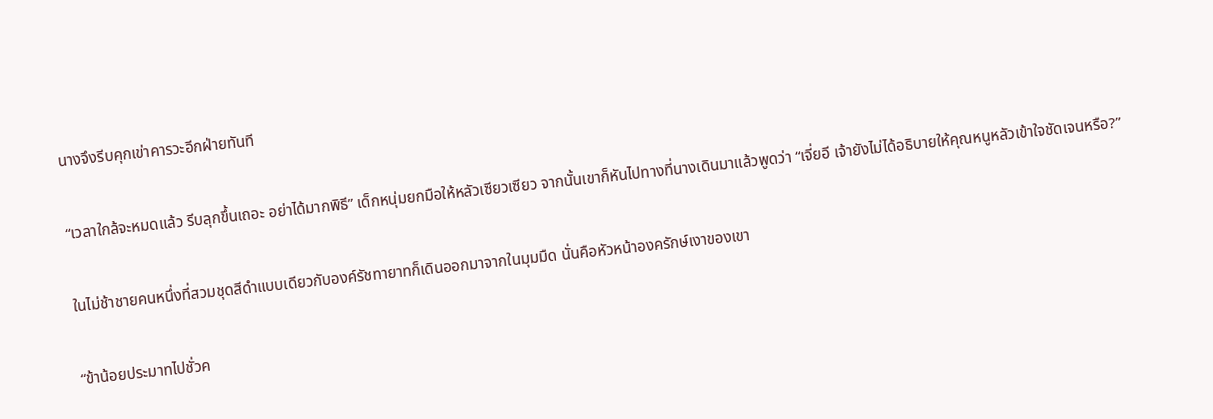นางจึงรีบคุกเข่าคารวะอีกฝ่ายทันที

“เวลาใกล้จะหมดแล้ว รีบลุกขึ้นเถอะ อย่าได้มากพิธี” เด็กหนุ่มยกมือให้หลัวเซียวเซียว จากนั้นเขาก็หันไปทางที่นางเดินมาแล้วพูดว่า “เจี่ยอี เจ้ายังไม่ได้อธิบายให้คุณหนูหลัวเข้าใจชัดเจนหรือ?”

ในไม่ช้าชายคนหนึ่งที่สวมชุดสีดำแบบเดียวกับองค์รัชทายาทก็เดินออกมาจากในมุมมืด นั่นคือหัวหน้าองครักษ์เงาของเขา

“ข้าน้อยประมาทไปชั่วค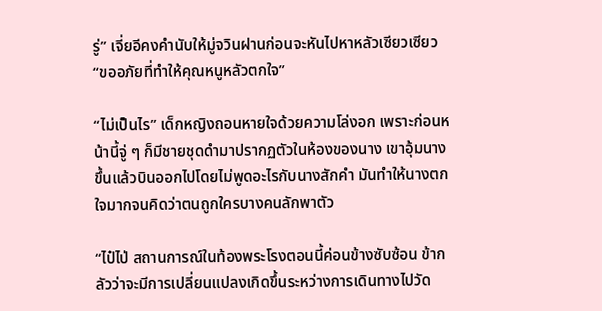รู่” เจี่ยอีคงคำนับให้มู่จวินฝานก่อนจะหันไปหาหลัวเซียวเซียว “ขออภัยที่ทำให้คุณหนูหลัวตกใจ”

“ไม่เป็นไร” เด็กหญิงถอนหายใจด้วยความโล่งอก เพราะก่อนหน้านี้จู่ ๆ ก็มีชายชุดดำมาปรากฏตัวในห้องของนาง เขาอุ้มนางขึ้นแล้วบินออกไปโดยไม่พูดอะไรกับนางสักคำ มันทำให้นางตกใจมากจนคิดว่าตนถูกใครบางคนลักพาตัว

“ไป๋ไป่ สถานการณ์ในท้องพระโรงตอนนี้ค่อนข้างซับซ้อน ข้ากลัวว่าจะมีการเปลี่ยนแปลงเกิดขึ้นระหว่างการเดินทางไปวัด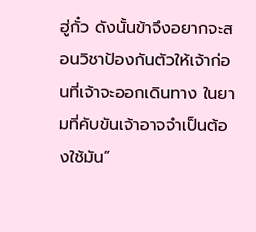ฮู่กั๋ว ดังนั้นข้าจึงอยากจะสอนวิชาป้องกันตัวให้เจ้าก่อนที่เจ้าจะออกเดินทาง ในยามที่คับขันเจ้าอาจจำเป็นต้องใช้มัน”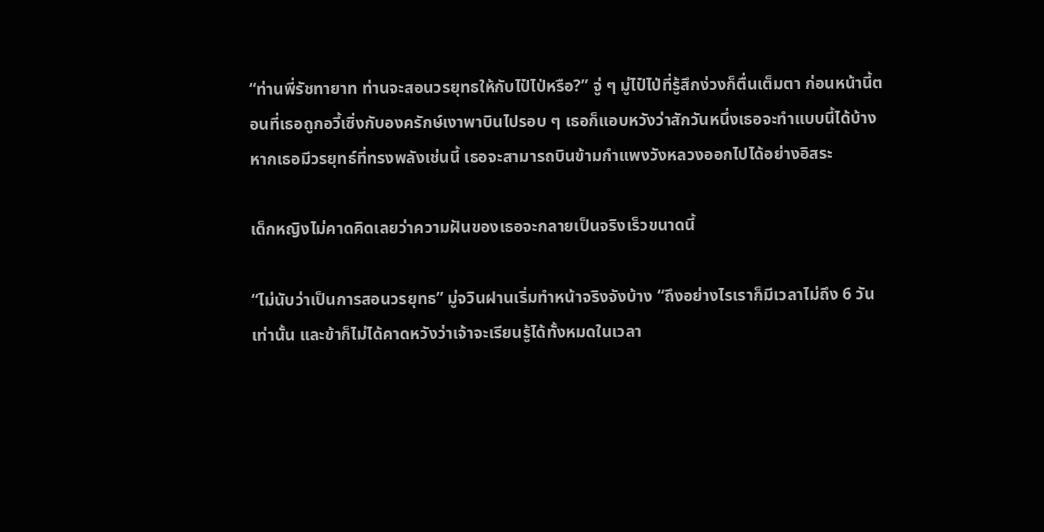“ท่านพี่รัชทายาท ท่านจะสอนวรยุทธให้กับไป๋ไป่หรือ?” จู่ ๆ มู่ไป๋ไป่ที่รู้สึกง่วงก็ตื่นเต็มตา ก่อนหน้านี้ตอนที่เธอถูกอวี้เซิ่งกับองครักษ์เงาพาบินไปรอบ ๆ เธอก็แอบหวังว่าสักวันหนึ่งเธอจะทำแบบนี้ได้บ้าง หากเธอมีวรยุทธ์ที่ทรงพลังเช่นนี้ เธอจะสามารถบินข้ามกำแพงวังหลวงออกไปได้อย่างอิสระ

เด็กหญิงไม่คาดคิดเลยว่าความฝันของเธอจะกลายเป็นจริงเร็วขนาดนี้

“ไม่นับว่าเป็นการสอนวรยุทธ” มู่จวินฝานเริ่มทำหน้าจริงจังบ้าง “ถึงอย่างไรเราก็มีเวลาไม่ถึง 6 วันเท่านั้น และข้าก็ไม่ได้คาดหวังว่าเจ้าจะเรียนรู้ได้ทั้งหมดในเวลา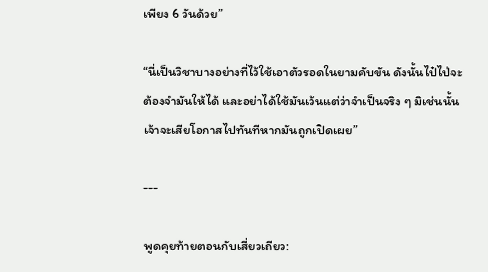เพียง 6 วันด้วย”

“นี่เป็นวิชาบางอย่างที่ไว้ใช้เอาตัวรอดในยามคับขัน ดังนั้นไป๋ไป่จะต้องจำมันให้ได้ และอย่าได้ใช้มันเว้นแต่ว่าจำเป็นจริง ๆ มิเช่นนั้น เจ้าจะเสียโอกาสไปทันทีหากมันถูกเปิดเผย”

---

พูดคุยท้ายตอนกับเสี่ยวเถียว: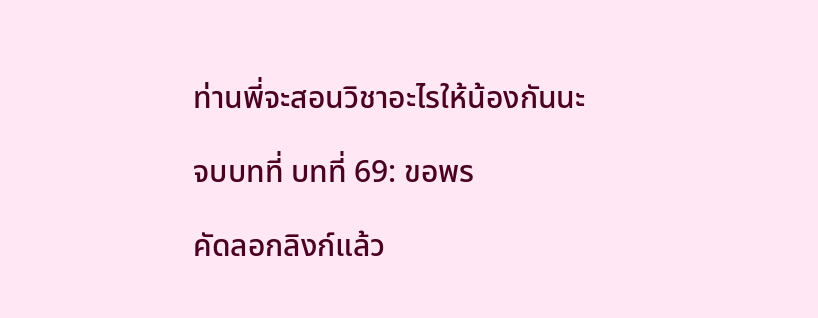ท่านพี่จะสอนวิชาอะไรให้น้องกันนะ

จบบทที่ บทที่ 69: ขอพร

คัดลอกลิงก์แล้ว